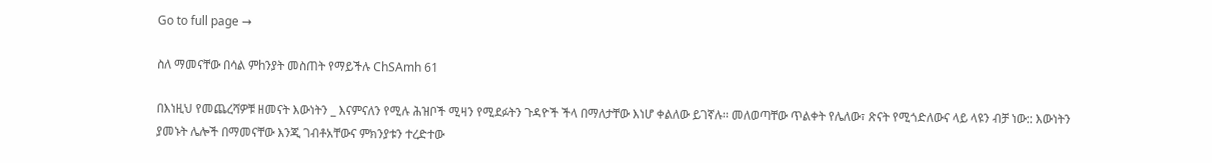Go to full page →

ስለ ማመናቸው በሳል ምhንያት መስጠት የማይችሉ ChSAmh 61

በእነዚህ የመጨረሻዎቹ ዘመናት እውነትን _ እናምናለን የሚሉ ሕዝቦች ሚዛን የሚደፉትን ጉዳዮች ችላ በማለታቸው እነሆ ቀልለው ይገኛሉ፡፡ መለወጣቸው ጥልቀት የሌለው፣ ጽናት የሚጎድለውና ላይ ላዩን ብቻ ነው:: እውነትን ያመኑት ሌሎች በማመናቸው እንጂ ገብቶአቸውና ምክንያቱን ተረድተው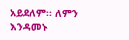አይደለም፡፡ ለምን እንዳመኑ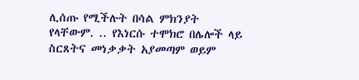ሊሰጡ የሚችሉት በሳል ምክንያት የላቸውም. .. የእነርሱ ተሞክሮ በሌሎች ላይ ስርጸትና መነቃቃት አያመጣም ወይም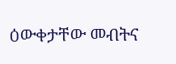ዕውቀታቸው መብትና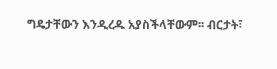ግዴታቸውን እንዲረዱ አያስችላቸውም፡፡ ብርታት፣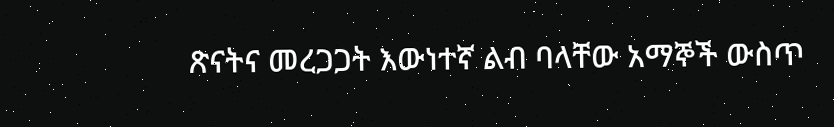ጽናትና መረጋጋት እውነተኛ ልብ ባላቸው አማኞች ውስጥ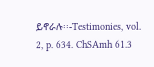ይኖራሉ፡፡-Testimonies, vol. 2, p. 634. ChSAmh 61.3